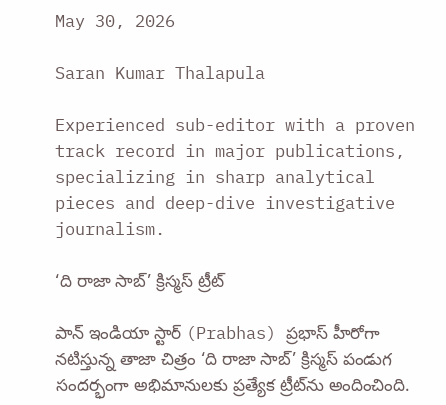May 30, 2026

Saran Kumar Thalapula

Experienced sub-editor with a proven track record in major publications, specializing in sharp analytical pieces and deep-dive investigative journalism.

‘ది రాజా సాబ్‌’ క్రిస్మస్‌ ట్రీట్‌

పాన్ ఇండియా స్టార్ (Prabhas) ప్రభాస్‌ హీరోగా నటిస్తున్న తాజా చిత్రం ‘ది రాజా సాబ్‌’ క్రిస్మస్‌ పండుగ సందర్భంగా అభిమానులకు ప్రత్యేక ట్రీట్‌ను అందించింది.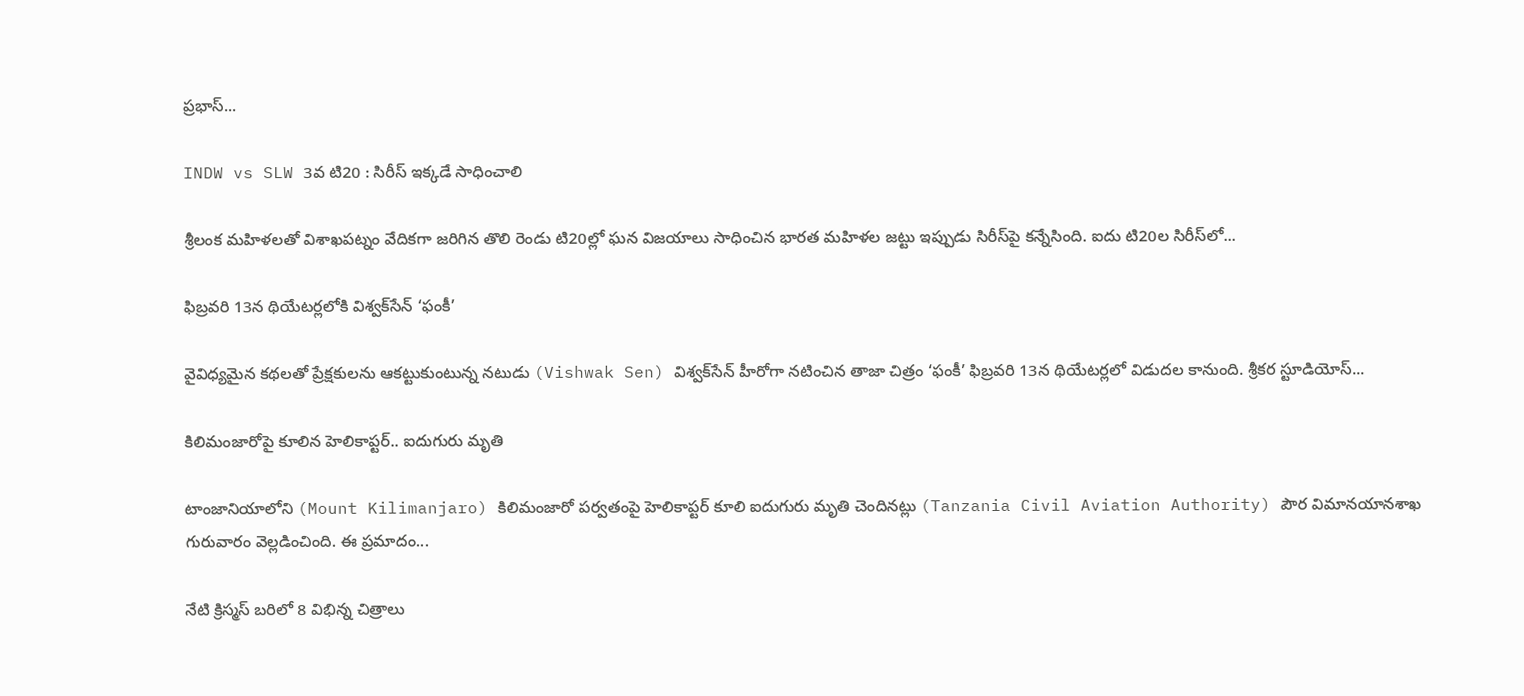ప్రభాస్‌...

INDW vs SLW 3వ టి20 : సిరీస్‌ ఇక్కడే సాధించాలి

శ్రీలంక మహిళలతో విశాఖపట్నం వేదికగా జరిగిన తొలి రెండు టి20ల్లో ఘన విజయాలు సాధించిన భారత మహిళల జట్టు ఇప్పుడు సిరీస్‌పై కన్నేసింది. ఐదు టి20ల సిరీస్‌లో...

ఫిబ్రవరి 13న థియేటర్లలోకి విశ్వక్‌సేన్ ‘ఫంకీ’

వైవిధ్యమైన కథలతో ప్రేక్షకులను ఆకట్టుకుంటున్న నటుడు (Vishwak Sen) విశ్వక్‌సేన్ హీరోగా నటించిన తాజా చిత్రం ‘ఫంకీ’ ఫిబ్రవరి 13న థియేటర్లలో విడుదల కానుంది. శ్రీకర స్టూడియోస్...

కిలిమంజారోపై కూలిన హెలికాప్టర్‌.. ఐదుగురు మృతి

టాంజానియాలోని (Mount Kilimanjaro) కిలిమంజారో పర్వతంపై హెలికాప్టర్‌ కూలి ఐదుగురు మృతి చెందినట్లు (Tanzania Civil Aviation Authority) పౌర విమానయానశాఖ గురువారం వెల్లడించింది. ఈ ప్రమాదం...

నేటి క్రిస్మస్ బరిలో 8 విభిన్న చిత్రాలు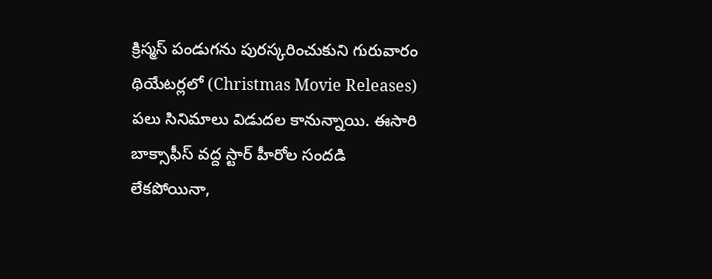క్రిస్మస్ పండుగను పురస్కరించుకుని గురువారం థియేటర్లలో (Christmas Movie Releases) పలు సినిమాలు విడుదల కానున్నాయి. ఈసారి బాక్సాఫీస్ వద్ద స్టార్ హీరోల సందడి లేకపోయినా,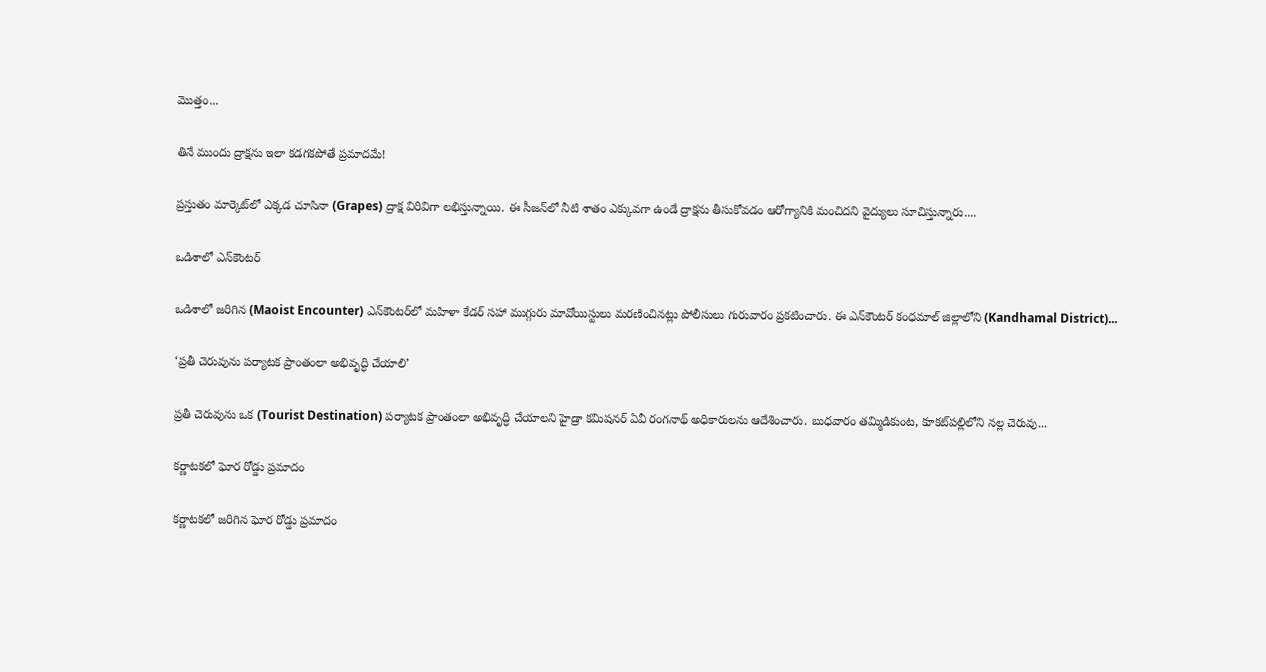మొత్తం...

తినే ముందు ద్రాక్షను ఇలా కడగకపోతే ప్రమాదమే!

ప్రస్తుతం మార్కెట్‌లో ఎక్కడ చూసినా (Grapes) ద్రాక్ష విరివిగా లభిస్తున్నాయి. ఈ సీజన్‌లో నీటి శాతం ఎక్కువగా ఉండే ద్రాక్షను తీసుకోవడం ఆరోగ్యానికి మంచిదని వైద్యులు సూచిస్తున్నారు....

ఒడిశాలో ఎన్‌కౌంటర్‌

ఒడిశాలో జరిగిన (Maoist Encounter) ఎన్‌కౌంటర్‌లో మహిళా కేడర్‌ సహా ముగ్గురు మావోయిస్టులు మరణించినట్లు పోలీసులు గురువారం ప్రకటించారు. ఈ ఎన్‌కౌంటర్‌ కంధమాల్‌ జిల్లాలోని (Kandhamal District)...

‘ప్రతీ చెరువును పర్యాటక ప్రాంతంలా అభివృద్ధి చేయాలి’

ప్రతీ చెరువును ఒక (Tourist Destination) పర్యాటక ప్రాంతంలా అభివృద్ధి చేయాలని హైడ్రా కమిషనర్ ఏవీ రంగనాథ్ అధికారులను ఆదేశించారు. బుధవారం తమ్మిడికుంట, కూకట్‌పల్లిలోని నల్ల చెరువు...

కర్ణాటకలో ఘోర రోడ్డు ప్రమాదం

కర్ణాటకలో జరిగిన ఘోర రోడ్డు ప్రమాదం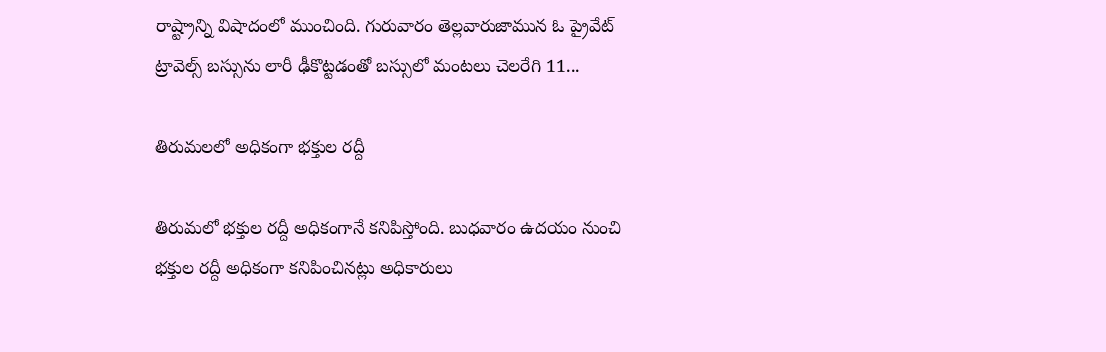రాష్ట్రాన్ని విషాదంలో ముంచింది. గురువారం తెల్లవారుజామున ఓ ప్రైవేట్ ట్రావెల్స్ బస్సును లారీ ఢీకొట్టడంతో బస్సులో మంటలు చెలరేగి 11...

తిరుమలలో అధికంగా భక్తుల రద్దీ

తిరుమలో భక్తుల రద్దీ అధికంగానే కనిపిస్తోంది. బుధవారం ఉదయం నుంచి భక్తుల రద్దీ అధికంగా కనిపించినట్లు అధికారులు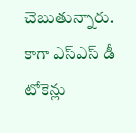చెబుతున్నారు. కాగా ఎస్ఎస్ డీ టోకెన్లు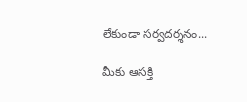లేకుండా సర్వదర్శనం...

మీకు ఆసక్తి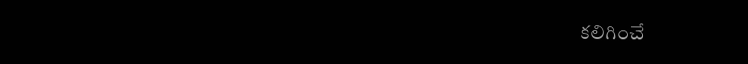కలిగించే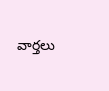వార్తలు